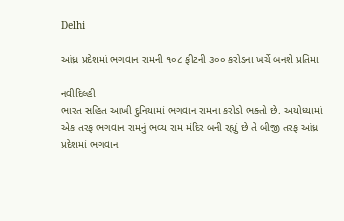Delhi

આંધ્ર પ્રદેશમાં ભગવાન રામની ૧૦૮ ફીટની ૩૦૦ કરોડના ખર્ચે બનશે પ્રતિમા

નવીદિલ્હી
ભારત સહિત આખી દુનિયામાં ભગવાન રામના કરોડો ભક્તો છે. અયોધ્યામાં એક તરફ ભગવાન રામનું ભવ્ય રામ મંદિર બની રહ્યું છે તે બીજી તરફ આંધ્ર પ્રદેશમાં ભગવાન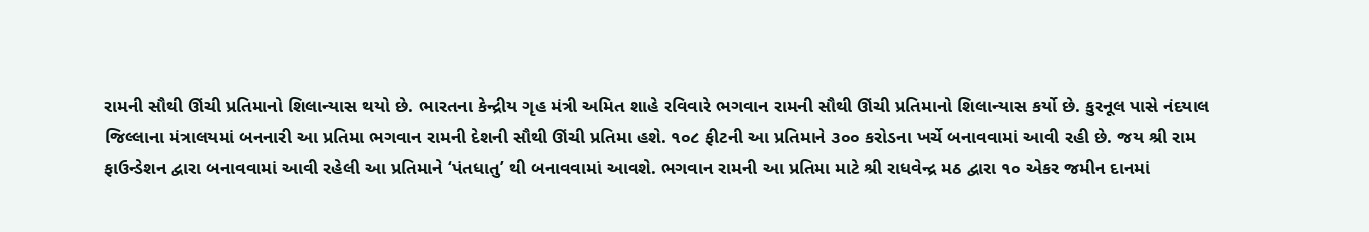રામની સૌથી ઊંચી પ્રતિમાનો શિલાન્યાસ થયો છે. ભારતના કેન્દ્રીય ગૃહ મંત્રી અમિત શાહે રવિવારે ભગવાન રામની સૌથી ઊંચી પ્રતિમાનો શિલાન્યાસ કર્યો છે. કુરનૂલ પાસે નંદયાલ જિલ્લાના મંત્રાલયમાં બનનારી આ પ્રતિમા ભગવાન રામની દેશની સૌથી ઊંચી પ્રતિમા હશે. ૧૦૮ ફીટની આ પ્રતિમાને ૩૦૦ કરોડના ખર્ચે બનાવવામાં આવી રહી છે. જય શ્રી રામ ફાઉન્ડેશન દ્વારા બનાવવામાં આવી રહેલી આ પ્રતિમાને ‘પંતધાતુ’ થી બનાવવામાં આવશે. ભગવાન રામની આ પ્રતિમા માટે શ્રી રાધવેન્દ્ર મઠ દ્વારા ૧૦ એકર જમીન દાનમાં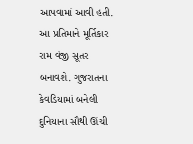આપવામાં આવી હતી. આ પ્રતિમાને મૂર્તિકાર રામ વંજી સૂતર બનાવશે. ગુજરાતના કેવડિયામાં બનેલી દુનિયાના સૌથી ઊંચી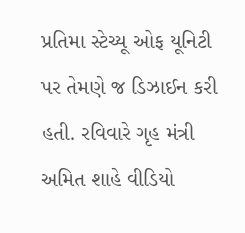પ્રતિમા સ્ટેચ્યૂ ઓફ યૂનિટી પર તેમણે જ ડિઝાઈન કરી હતી. રવિવારે ગૃહ મંત્રી અમિત શાહે વીડિયો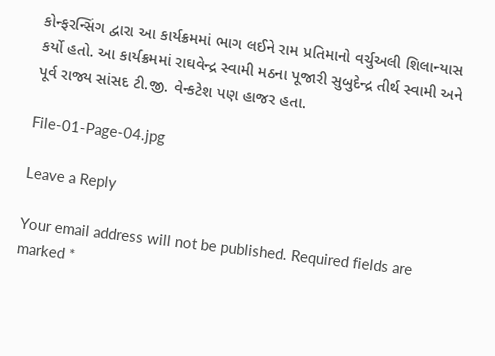કોન્ફરન્સિંગ દ્વારા આ કાર્યક્રમમાં ભાગ લઈને રામ પ્રતિમાનો વર્ચુઅલી શિલાન્યાસ કર્યો હતો. આ કાર્યક્રમમાં રાઘવેન્દ્ર સ્વામી મઠના પૂજારી સુબુદેન્દ્ર તીર્થ સ્વામી અને પૂર્વ રાજ્ય સાંસદ ટી.જી. વેન્કટેશ પણ હાજર હતા.

File-01-Page-04.jpg

Leave a Reply

Your email address will not be published. Required fields are marked *